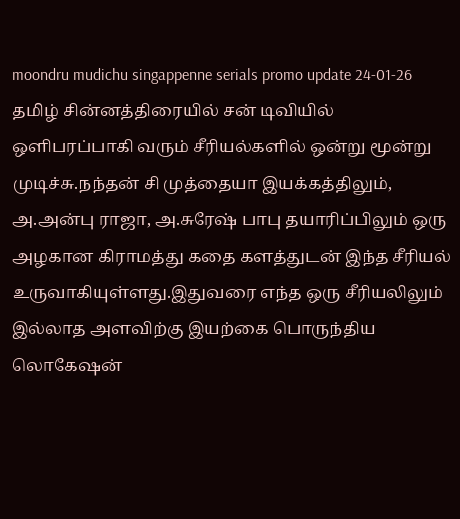moondru mudichu singappenne serials promo update 24-01-26
தமிழ் சின்னத்திரையில் சன் டிவியில் ஒளிபரப்பாகி வரும் சீரியல்களில் ஒன்று மூன்று முடிச்சு.நந்தன் சி முத்தையா இயக்கத்திலும், அ.அன்பு ராஜா, அ.சுரேஷ் பாபு தயாரிப்பிலும் ஒரு அழகான கிராமத்து கதை களத்துடன் இந்த சீரியல் உருவாகியுள்ளது.இதுவரை எந்த ஒரு சீரியலிலும் இல்லாத அளவிற்கு இயற்கை பொருந்திய லொகேஷன்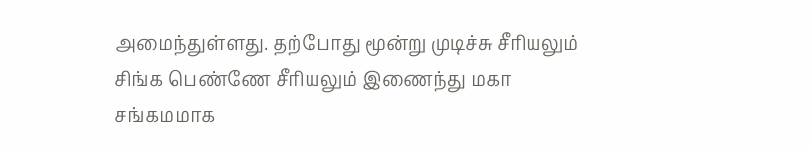அமைந்துள்ளது. தற்போது மூன்று முடிச்சு சீரியலும் சிங்க பெண்ணே சீரியலும் இணைந்து மகா சங்கமமாக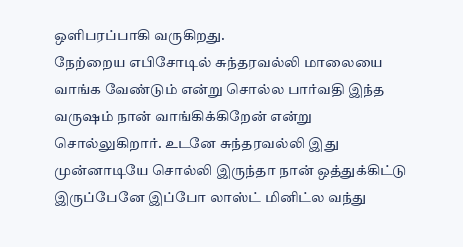ஒளிபரப்பாகி வருகிறது.
நேற்றைய எபிசோடில் சுந்தரவல்லி மாலையை வாங்க வேண்டும் என்று சொல்ல பார்வதி இந்த வருஷம் நான் வாங்கிக்கிறேன் என்று சொல்லுகிறார். உடனே சுந்தரவல்லி இது முன்னாடியே சொல்லி இருந்தா நான் ஒத்துக்கிட்டு இருப்பேனே இப்போ லாஸ்ட் மினிட்ல வந்து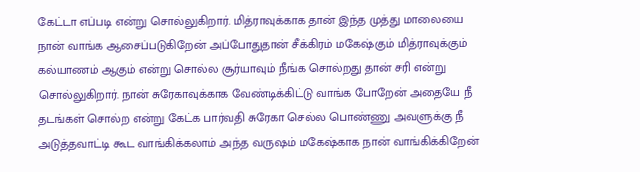கேட்டா எப்படி என்று சொல்லுகிறார். மித்ராவுக்காக தான் இந்த முத்து மாலையை நான் வாங்க ஆசைப்படுகிறேன் அப்போதுதான் சீக்கிரம் மகேஷ்கும் மித்ராவுக்கும் கல்யாணம் ஆகும் என்று சொல்ல சூர்யாவும் நீங்க சொல்றது தான் சரி என்று சொல்லுகிறார். நான் சுரேகாவுக்காக வேண்டிக்கிட்டு வாங்க போறேன் அதையே நீ தடங்கள் சொல்ற என்று கேட்க பார்வதி சுரேகா செல்ல பொண்ணு அவளுக்கு நீ அடுத்தவாட்டி கூட வாங்கிக்கலாம் அந்த வருஷம் மகேஷ்காக நான் வாங்கிக்கிறேன்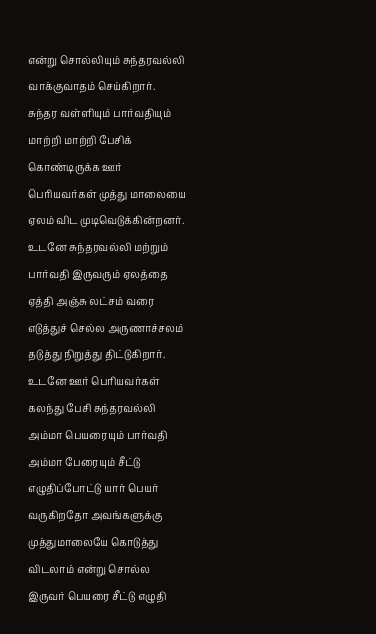என்று சொல்லியும் சுந்தரவல்லி வாக்குவாதம் செய்கிறார். சுந்தர வள்ளியும் பார்வதியும் மாற்றி மாற்றி பேசிக் கொண்டிருக்க ஊர் பெரியவர்கள் முத்து மாலையை ஏலம் விட முடிவெடுக்கின்றனர். உடனே சுந்தரவல்லி மற்றும் பார்வதி இருவரும் ஏலத்தை ஏத்தி அஞ்சு லட்சம் வரை எடுத்துச் செல்ல அருணாச்சலம் தடுத்து நிறுத்து திட்டுகிறார்.
உடனே ஊர் பெரியவர்கள் கலந்து பேசி சுந்தரவல்லி அம்மா பெயரையும் பார்வதி அம்மா பேரையும் சீட்டு எழுதிப்போட்டு யார் பெயர் வருகிறதோ அவங்களுக்கு முத்துமாலையே கொடுத்து விடலாம் என்று சொல்ல இருவர் பெயரை சீட்டு எழுதி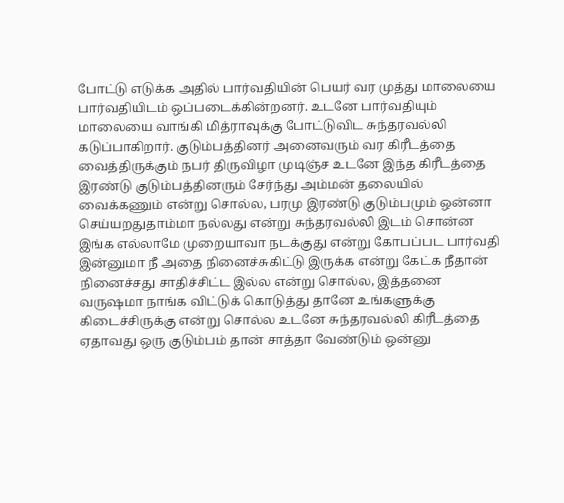போட்டு எடுக்க அதில் பார்வதியின் பெயர் வர முத்து மாலையை பார்வதியிடம் ஒப்படைக்கின்றனர். உடனே பார்வதியும் மாலையை வாங்கி மித்ராவுக்கு போட்டுவிட சுந்தரவல்லி கடுப்பாகிறார். குடும்பத்தினர் அனைவரும் வர கிரீடத்தை வைத்திருக்கும் நபர் திருவிழா முடிஞ்ச உடனே இந்த கிரீடத்தை இரண்டு குடும்பத்தினரும் சேர்ந்து அம்மன் தலையில் வைக்கணும் என்று சொல்ல, பரமு இரண்டு குடும்பமும் ஒன்னா செய்யறதுதாம்மா நல்லது என்று சுந்தரவல்லி இடம் சொன்ன இங்க எல்லாமே முறையாவா நடக்குது என்று கோபப்பட பார்வதி இன்னுமா நீ அதை நினைச்சுகிட்டு இருக்க என்று கேட்க நீதான் நினைச்சது சாதிச்சிட்ட இல்ல என்று சொல்ல, இத்தனை வருஷமா நாங்க விட்டுக் கொடுத்து தானே உங்களுக்கு கிடைச்சிருக்கு என்று சொல்ல உடனே சுந்தரவல்லி கிரீடத்தை ஏதாவது ஒரு குடும்பம் தான் சாத்தா வேண்டும் ஒன்னு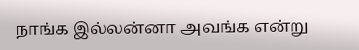நாங்க இல்லன்னா அவங்க என்று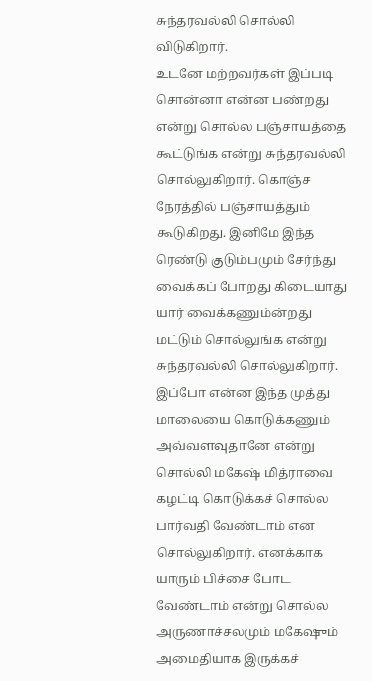சுந்தரவல்லி சொல்லி விடுகிறார்.
உடனே மற்றவர்கள் இப்படி சொன்னா என்ன பண்றது என்று சொல்ல பஞ்சாயத்தை கூட்டுங்க என்று சுந்தரவல்லி சொல்லுகிறார். கொஞ்ச நேரத்தில் பஞ்சாயத்தும் கூடுகிறது. இனிமே இந்த ரெண்டு குடும்பமும் சேர்ந்து வைக்கப் போறது கிடையாது யார் வைக்கணும்ன்றது மட்டும் சொல்லுங்க என்று சுந்தரவல்லி சொல்லுகிறார். இப்போ என்ன இந்த முத்து மாலையை கொடுக்கணும் அவ்வளவுதானே என்று சொல்லி மகேஷ் மித்ராவை கழட்டி கொடுக்கச் சொல்ல பார்வதி வேண்டாம் என சொல்லுகிறார். எனக்காக யாரும் பிச்சை போட வேண்டாம் என்று சொல்ல அருணாச்சலமும் மகேஷும் அமைதியாக இருக்கச்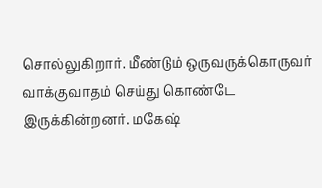சொல்லுகிறார். மீண்டும் ஒருவருக்கொருவர் வாக்குவாதம் செய்து கொண்டே இருக்கின்றனர். மகேஷ்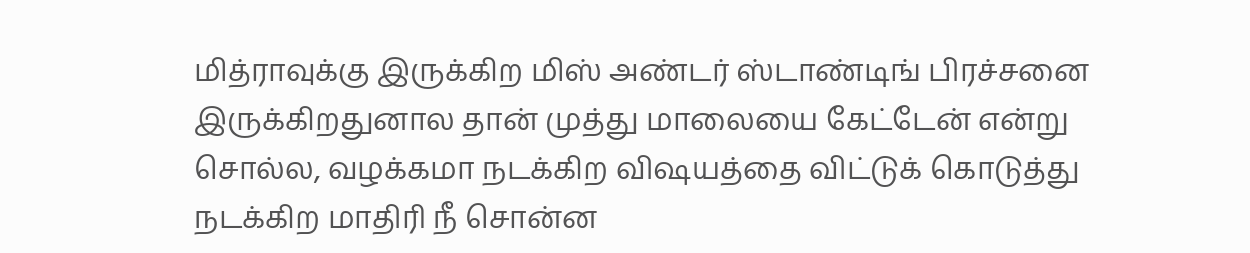மித்ராவுக்கு இருக்கிற மிஸ் அண்டர் ஸ்டாண்டிங் பிரச்சனை இருக்கிறதுனால தான் முத்து மாலையை கேட்டேன் என்று சொல்ல, வழக்கமா நடக்கிற விஷயத்தை விட்டுக் கொடுத்து நடக்கிற மாதிரி நீ சொன்ன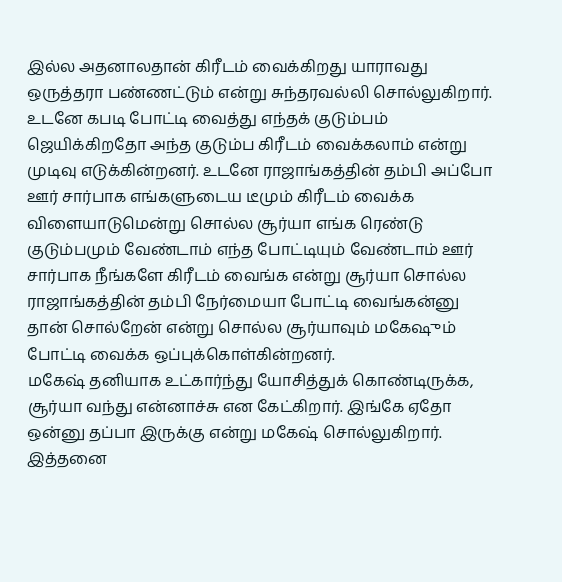இல்ல அதனாலதான் கிரீடம் வைக்கிறது யாராவது ஒருத்தரா பண்ணட்டும் என்று சுந்தரவல்லி சொல்லுகிறார். உடனே கபடி போட்டி வைத்து எந்தக் குடும்பம் ஜெயிக்கிறதோ அந்த குடும்ப கிரீடம் வைக்கலாம் என்று முடிவு எடுக்கின்றனர். உடனே ராஜாங்கத்தின் தம்பி அப்போ ஊர் சார்பாக எங்களுடைய டீமும் கிரீடம் வைக்க விளையாடுமென்று சொல்ல சூர்யா எங்க ரெண்டு குடும்பமும் வேண்டாம் எந்த போட்டியும் வேண்டாம் ஊர் சார்பாக நீங்களே கிரீடம் வைங்க என்று சூர்யா சொல்ல ராஜாங்கத்தின் தம்பி நேர்மையா போட்டி வைங்கன்னு தான் சொல்றேன் என்று சொல்ல சூர்யாவும் மகேஷும் போட்டி வைக்க ஒப்புக்கொள்கின்றனர்.
மகேஷ் தனியாக உட்கார்ந்து யோசித்துக் கொண்டிருக்க, சூர்யா வந்து என்னாச்சு என கேட்கிறார். இங்கே ஏதோ ஒன்னு தப்பா இருக்கு என்று மகேஷ் சொல்லுகிறார். இத்தனை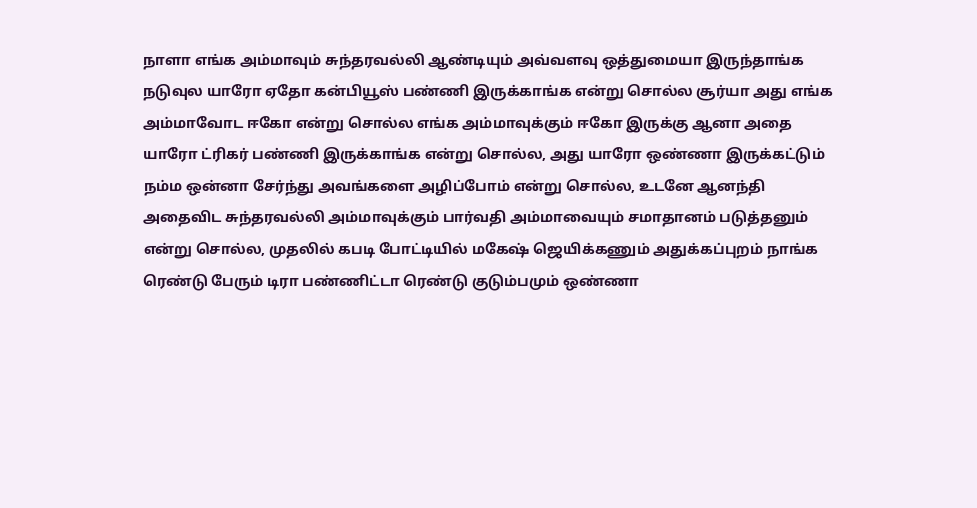நாளா எங்க அம்மாவும் சுந்தரவல்லி ஆண்டியும் அவ்வளவு ஒத்துமையா இருந்தாங்க நடுவுல யாரோ ஏதோ கன்பியூஸ் பண்ணி இருக்காங்க என்று சொல்ல சூர்யா அது எங்க அம்மாவோட ஈகோ என்று சொல்ல எங்க அம்மாவுக்கும் ஈகோ இருக்கு ஆனா அதை யாரோ ட்ரிகர் பண்ணி இருக்காங்க என்று சொல்ல, அது யாரோ ஒண்ணா இருக்கட்டும் நம்ம ஒன்னா சேர்ந்து அவங்களை அழிப்போம் என்று சொல்ல, உடனே ஆனந்தி அதைவிட சுந்தரவல்லி அம்மாவுக்கும் பார்வதி அம்மாவையும் சமாதானம் படுத்தனும் என்று சொல்ல, முதலில் கபடி போட்டியில் மகேஷ் ஜெயிக்கணும் அதுக்கப்புறம் நாங்க ரெண்டு பேரும் டிரா பண்ணிட்டா ரெண்டு குடும்பமும் ஒண்ணா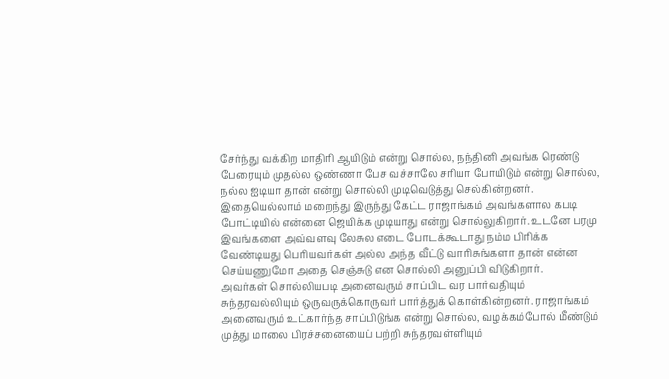சேர்ந்து வக்கிற மாதிரி ஆயிடும் என்று சொல்ல, நந்தினி அவங்க ரெண்டு பேரையும் முதல்ல ஒண்ணா பேச வச்சாலே சரியா போயிடும் என்று சொல்ல, நல்ல ஐடியா தான் என்று சொல்லி முடிவெடுத்து செல்கின்றனர். இதையெல்லாம் மறைந்து இருந்து கேட்ட ராஜாங்கம் அவங்களால கபடி போட்டியில் என்னை ஜெயிக்க முடியாது என்று சொல்லுகிறார். உடனே பரமு இவங்களை அவ்வளவு லேசுல எடை போடக்கூடாது நம்ம பிரிக்க வேண்டியது பெரியவர்கள் அல்ல அந்த வீட்டு வாரிசுங்களா தான் என்ன செய்யணுமோ அதை செஞ்சுடு என சொல்லி அனுப்பி விடுகிறார்.
அவர்கள் சொல்லியபடி அனைவரும் சாப்பிட வர பார்வதியும் சுந்தரவல்லியும் ஒருவருக்கொருவர் பார்த்துக் கொள்கின்றனர். ராஜாங்கம் அனைவரும் உட்கார்ந்த சாப்பிடுங்க என்று சொல்ல, வழக்கம்போல் மீண்டும் முத்து மாலை பிரச்சனையைப் பற்றி சுந்தரவள்ளியும்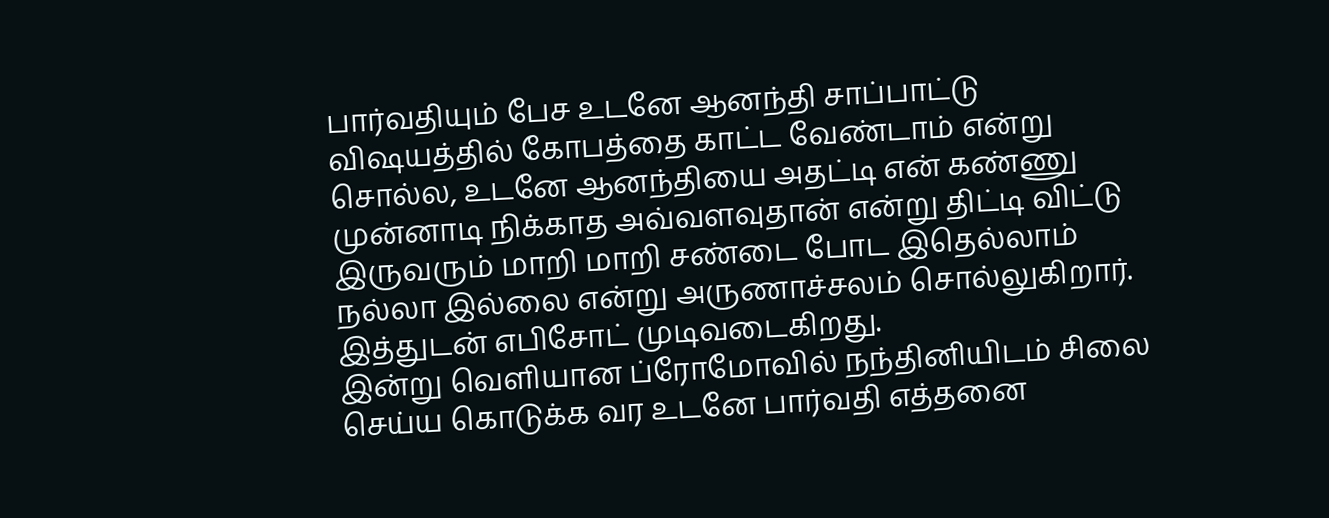பார்வதியும் பேச உடனே ஆனந்தி சாப்பாட்டு விஷயத்தில் கோபத்தை காட்ட வேண்டாம் என்று சொல்ல, உடனே ஆனந்தியை அதட்டி என் கண்ணு முன்னாடி நிக்காத அவ்வளவுதான் என்று திட்டி விட்டு இருவரும் மாறி மாறி சண்டை போட இதெல்லாம் நல்லா இல்லை என்று அருணாச்சலம் சொல்லுகிறார். இத்துடன் எபிசோட் முடிவடைகிறது.
இன்று வெளியான ப்ரோமோவில் நந்தினியிடம் சிலை செய்ய கொடுக்க வர உடனே பார்வதி எத்தனை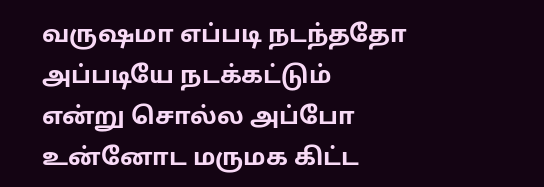வருஷமா எப்படி நடந்ததோ அப்படியே நடக்கட்டும் என்று சொல்ல அப்போ உன்னோட மருமக கிட்ட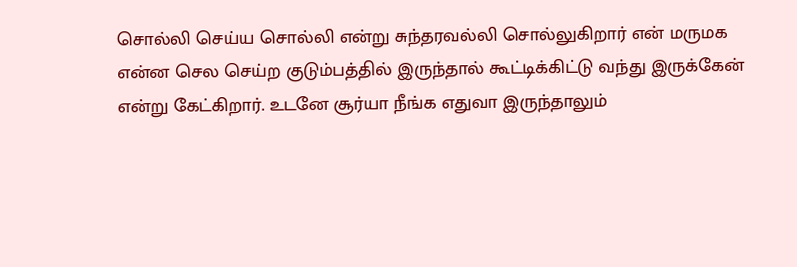சொல்லி செய்ய சொல்லி என்று சுந்தரவல்லி சொல்லுகிறார் என் மருமக என்ன செல செய்ற குடும்பத்தில் இருந்தால் கூட்டிக்கிட்டு வந்து இருக்கேன் என்று கேட்கிறார். உடனே சூர்யா நீங்க எதுவா இருந்தாலும்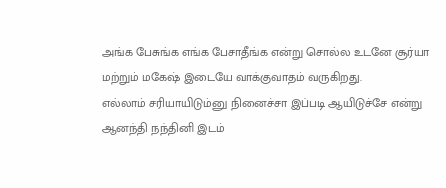அங்க பேசுங்க எங்க பேசாதீங்க என்று சொல்ல உடனே சூர்யா மற்றும் மகேஷ் இடையே வாக்குவாதம் வருகிறது.
எல்லாம் சரியாயிடும்னு நினைச்சா இப்படி ஆயிடுச்சே என்று ஆனந்தி நந்தினி இடம்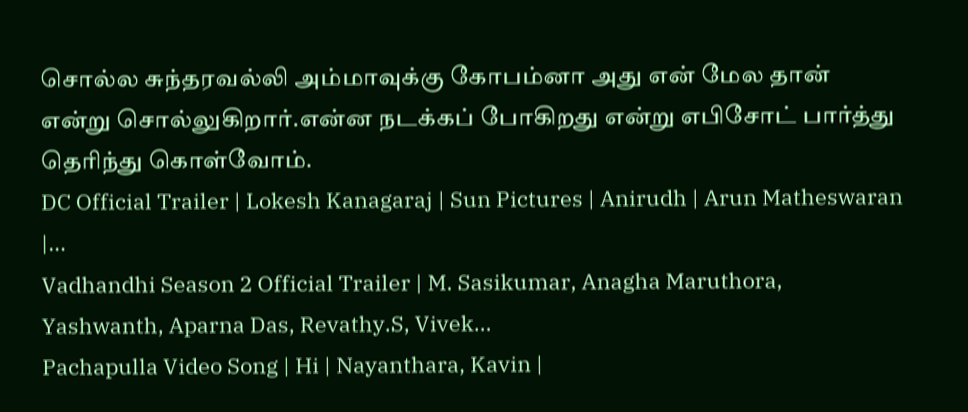சொல்ல சுந்தரவல்லி அம்மாவுக்கு கோபம்னா அது என் மேல தான் என்று சொல்லுகிறார்.என்ன நடக்கப் போகிறது என்று எபிசோட் பார்த்து தெரிந்து கொள்வோம்.
DC Official Trailer | Lokesh Kanagaraj | Sun Pictures | Anirudh | Arun Matheswaran |…
Vadhandhi Season 2 Official Trailer | M. Sasikumar, Anagha Maruthora, Yashwanth, Aparna Das, Revathy.S, Vivek…
Pachapulla Video Song | Hi | Nayanthara, Kavin |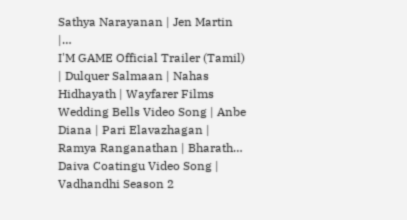Sathya Narayanan | Jen Martin |…
I'M GAME Official Trailer (Tamil) | Dulquer Salmaan | Nahas Hidhayath | Wayfarer Films
Wedding Bells Video Song | Anbe Diana | Pari Elavazhagan | Ramya Ranganathan | Bharath…
Daiva Coatingu Video Song | Vadhandhi Season 2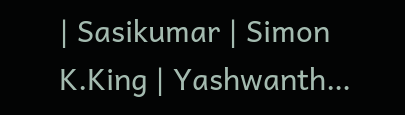| Sasikumar | Simon K.King | Yashwanth…